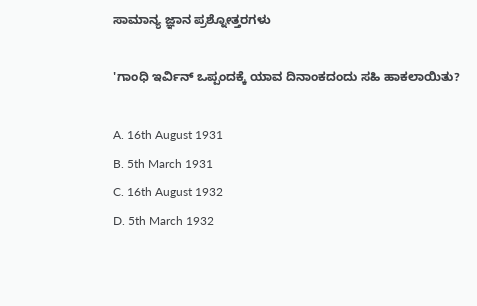ಸಾಮಾನ್ಯ ಜ್ಞಾನ ಪ್ರಶ್ನೋತ್ತರಗಳು

'ಗಾಂಧಿ ಇರ್ವಿನ್ ಒಪ್ಪಂದಕ್ಕೆ ಯಾವ ದಿನಾಂಕದಂದು ಸಹಿ ಹಾಕಲಾಯಿತು?

A. 16th August 1931
B. 5th March 1931
C. 16th August 1932
D. 5th March 1932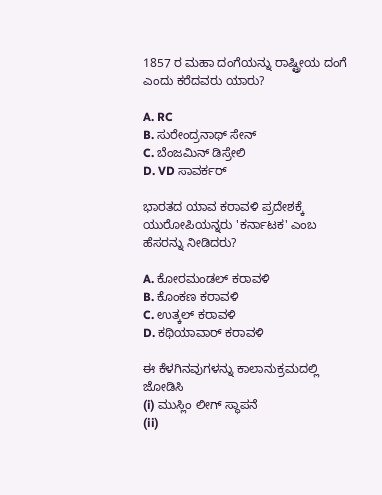1857 ರ ಮಹಾ ದಂಗೆಯನ್ನು ರಾಷ್ಟ್ರೀಯ ದಂಗೆ ಎಂದು ಕರೆದವರು ಯಾರು?

A. RC
B. ಸುರೇಂದ್ರನಾಥ್ ಸೇನ್
C. ಬೆಂಜಮಿನ್ ಡಿಸ್ರೇಲಿ
D. VD ಸಾವರ್ಕರ್

ಭಾರತದ ಯಾವ ಕರಾವಳಿ ಪ್ರದೇಶಕ್ಕೆ ಯುರೋಪಿಯನ್ನರು 'ಕರ್ನಾಟಕ' ಎಂಬ ಹೆಸರನ್ನು ನೀಡಿದರು?

A. ಕೋರಮಂಡಲ್‌ ಕರಾವಳಿ
B. ಕೊಂಕಣ ಕರಾವಳಿ
C. ಉತ್ಕಲ್ ಕರಾವಳಿ
D. ಕಥಿಯಾವಾ‌ರ್ ಕರಾವಳಿ

ಈ ಕೆಳಗಿನವುಗಳನ್ನು ಕಾಲಾನುಕ್ರಮದಲ್ಲಿ ಜೋಡಿಸಿ
(i) ಮುಸ್ಲಿಂ ಲೀಗ್ ಸ್ಥಾಪನೆ
(ii)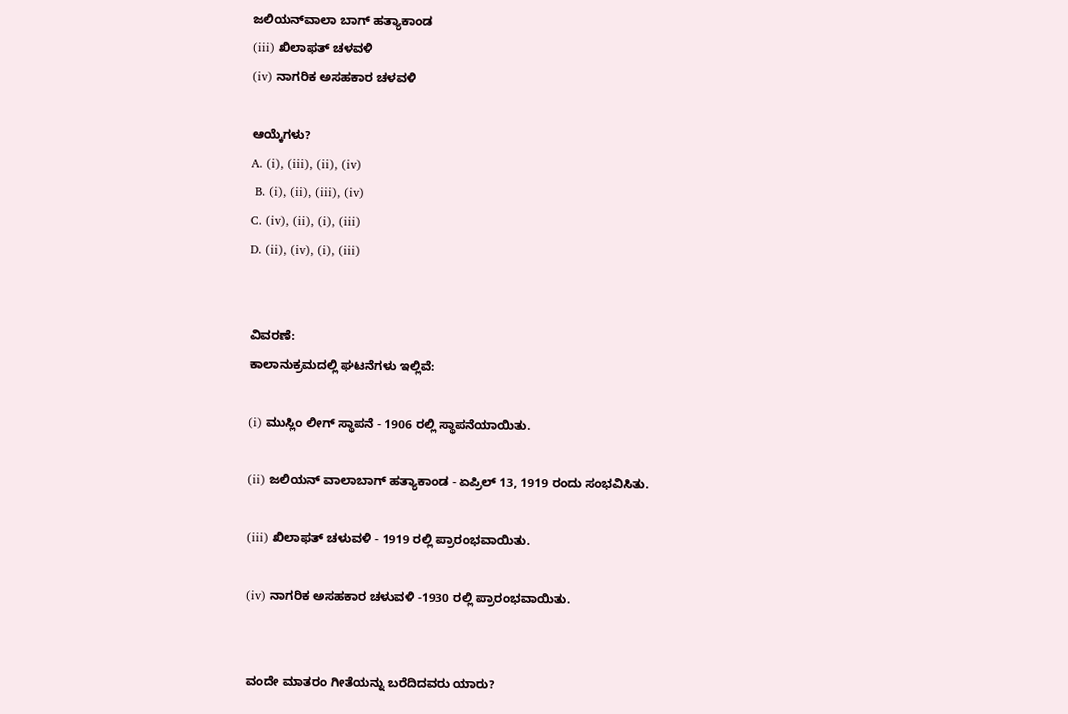ಜಲಿಯನ್‌ವಾಲಾ ಬಾಗ್ ಹತ್ಯಾಕಾಂಡ
(iii) ಖಿಲಾಫತ್ ಚಳವಳಿ
(iv) ನಾಗರಿಕ ಅಸಹಕಾರ ಚಳವಳಿ

ಆಯ್ಕೆಗಳು?
A. (i), (iii), (ii), (iv)
 B. (i), (ii), (iii), (iv)
C. (iv), (ii), (i), (iii)
D. (ii), (iv), (i), (iii)


ವಿವರಣೆ:
ಕಾಲಾನುಕ್ರಮದಲ್ಲಿ ಘಟನೆಗಳು ಇಲ್ಲಿವೆ:

(i) ಮುಸ್ಲಿಂ ಲೀಗ್ ಸ್ಥಾಪನೆ - 1906 ರಲ್ಲಿ ಸ್ಥಾಪನೆಯಾಯಿತು.

(ii) ಜಲಿಯನ್ ವಾಲಾಬಾಗ್ ಹತ್ಯಾಕಾಂಡ - ಏಪ್ರಿಲ್ 13, 1919 ರಂದು ಸಂಭವಿಸಿತು.

(iii) ಖಿಲಾಫತ್ ಚಳುವಳಿ - 1919 ರಲ್ಲಿ ಪ್ರಾರಂಭವಾಯಿತು.

(iv) ನಾಗರಿಕ ಅಸಹಕಾರ ಚಳುವಳಿ -1930 ರಲ್ಲಿ ಪ್ರಾರಂಭವಾಯಿತು.


ವಂದೇ ಮಾತರಂ ಗೀತೆಯನ್ನು ಬರೆದಿದವರು ಯಾರು?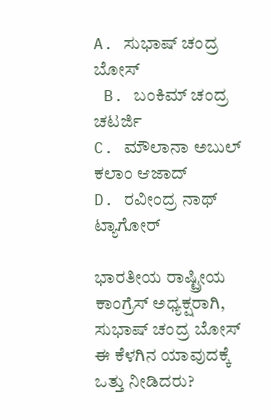A. ಸುಭಾಷ್ ಚಂದ್ರ ಬೋಸ್
 B. ಬಂಕಿಮ್ ಚಂದ್ರ ಚಟರ್ಜಿ
C. ಮೌಲಾನಾ ಅಬುಲ್ ಕಲಾಂ ಆಜಾದ್
D. ರವೀಂದ್ರ ನಾಥ್ ಟ್ಯಾಗೋರ್

ಭಾರತೀಯ ರಾಷ್ಟ್ರೀಯ ಕಾಂಗ್ರೆಸ್‌ ಅಧ್ಯಕ್ಷರಾಗಿ, ಸುಭಾಷ್ ಚಂದ್ರ ಬೋಸ್ ಈ ಕೆಳಗಿನ ಯಾವುದಕ್ಕೆ ಒತ್ತು ನೀಡಿದರು?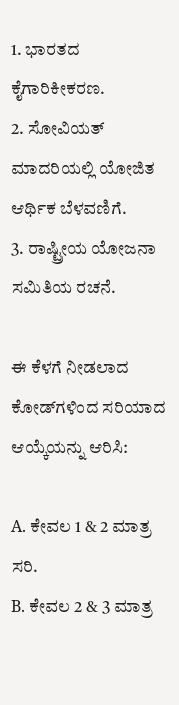1. ಭಾರತದ ಕೈಗಾರಿಕೀಕರಣ.
2. ಸೋವಿಯತ್ ಮಾದರಿಯಲ್ಲಿ ಯೋಜಿತ ಆರ್ಥಿಕ ಬೆಳವಣಿಗೆ.
3. ರಾಷ್ಟ್ರೀಯ ಯೋಜನಾ ಸಮಿತಿಯ ರಚನೆ.

ಈ ಕೆಳಗೆ ನೀಡಲಾದ ಕೋಡ್‌ಗಳಿಂದ ಸರಿಯಾದ ಆಯ್ಕೆಯನ್ನು ಆರಿಸಿ:

A. ಕೇವಲ 1 & 2 ಮಾತ್ರ ಸರಿ.
B. ಕೇವಲ 2 & 3 ಮಾತ್ರ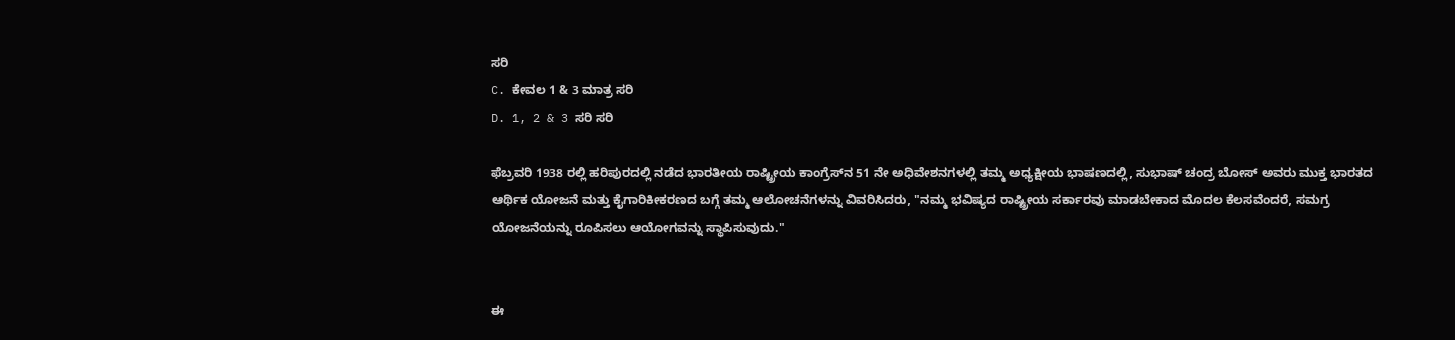ಸರಿ
C. ಕೇವಲ 1 & 3 ಮಾತ್ರ ಸರಿ
D. 1, 2 & 3 ಸರಿ ಸರಿ

ಫೆಬ್ರವರಿ 1938 ರಲ್ಲಿ ಹರಿಪುರದಲ್ಲಿ ನಡೆದ ಭಾರತೀಯ ರಾಷ್ಟ್ರೀಯ ಕಾಂಗ್ರೆಸ್‌ನ 51 ನೇ ಅಧಿವೇಶನಗಳಲ್ಲಿ ತಮ್ಮ ಅಧ್ಯಕ್ಷೀಯ ಭಾಷಣದಲ್ಲಿ, ಸುಭಾಷ್ ಚಂದ್ರ ಬೋಸ್ ಅವರು ಮುಕ್ತ ಭಾರತದ ಆರ್ಥಿಕ ಯೋಜನೆ ಮತ್ತು ಕೈಗಾರಿಕೀಕರಣದ ಬಗ್ಗೆ ತಮ್ಮ ಆಲೋಚನೆಗಳನ್ನು ವಿವರಿಸಿದರು, "ನಮ್ಮ ಭವಿಷ್ಯದ ರಾಷ್ಟ್ರೀಯ ಸರ್ಕಾರವು ಮಾಡಬೇಕಾದ ಮೊದಲ ಕೆಲಸವೆಂದರೆ, ಸಮಗ್ರ ಯೋಜನೆಯನ್ನು ರೂಪಿಸಲು ಆಯೋಗವನ್ನು ಸ್ಥಾಪಿಸುವುದು."


ಈ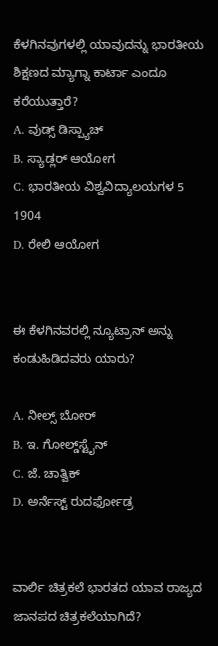ಕೆಳಗಿನವುಗಳಲ್ಲಿ ಯಾವುದನ್ನು ಭಾರತೀಯ ಶಿಕ್ಷಣದ ಮ್ಯಾಗ್ನಾ ಕಾರ್ಟಾ ಎಂದೂ ಕರೆಯುತ್ತಾರೆ?
A. ವುಡ್ಸ್ ಡಿಸ್ಪ್ಯಾಚ್
B. ಸ್ಯಾಡ್ಲರ್ ಆಯೋಗ
C. ಭಾರತೀಯ ವಿಶ್ವವಿದ್ಯಾಲಯಗಳ 5 1904
D. ರೇಲಿ ಆಯೋಗ


ಈ ಕೆಳಗಿನವರಲ್ಲಿ ನ್ಯೂಟ್ರಾನ್ ಅನ್ನು ಕಂಡುಹಿಡಿದವರು ಯಾರು?

A. ನೀಲ್ಸ್ ಬೋರ್
B. ಇ. ಗೋಲ್ಡ್‌ಸ್ಟೈನ್‌
C. ಜೆ. ಚಾತ್ವಿಕ್
D. ಅರ್ನೆಸ್ಟ್ ರುದರ್ಫೋಡ್ರ


ವಾರ್ಲಿ ಚಿತ್ರಕಲೆ ಭಾರತದ ಯಾವ ರಾಜ್ಯದ ಜಾನಪದ ಚಿತ್ರಕಲೆಯಾಗಿದೆ?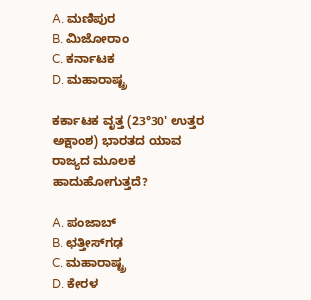A. ಮಣಿಪುರ
B. ಮಿಜೋರಾಂ
C. ಕರ್ನಾಟಕ
D. ಮಹಾರಾಷ್ಟ್ರ

ಕರ್ಕಾಟಕ ವೃತ್ತ (23°30' ಉತ್ತರ ಅಕ್ಷಾಂಶ) ಭಾರತದ ಯಾವ ರಾಜ್ಯದ ಮೂಲಕ ಹಾದುಹೋಗುತ್ತದೆ?

A. ಪಂಜಾಬ್
B. ಛತ್ತೀಸ್‌ಗಢ
C. ಮಹಾರಾಷ್ಟ್ರ
D. ಕೇರಳ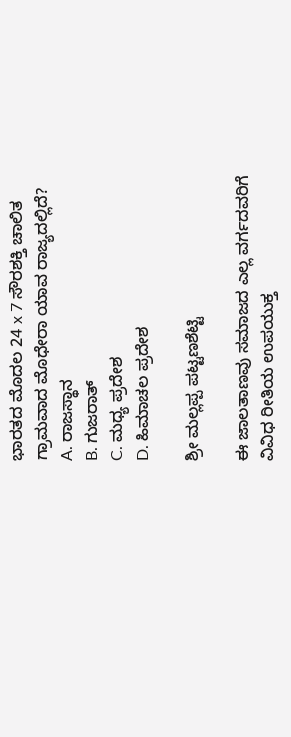ಭಾರತದ ಮೊದಲ 24 x 7 ಸೌರಶಕ್ತಿ ಚಾಲಿತ ಗ್ರಾಮವಾದ ಮೊಧೇರಾ ಯಾವ ರಾಜ್ಯದಲ್ಲಿದೆ?
A. ರಾಜಸ್ಥಾನ
B. ಗುಜರಾತ್
C. ಮಧ್ಯ ಪ್ರದೇಶ
D. ಹಿಮಾಚಲ ಪ್ರದೇಶ

ಶ್ರೀ ಮಲ್ಲಪ್ಪ ಪಟ್ಟಣಶೆಟ್ಟಿ

ಈ ಜಾಲತಾಣವು ಸಮಾಜದ ಎಲ್ಲ ವರ್ಗದವರಿಗೆ ವಿವಿಧ ರೀತಿಯ ಉಪಯುಕ್ತ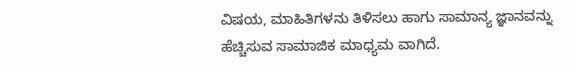ವಿಷಯ, ಮಾಹಿತಿಗಳನು ತಿಳಿಸಲು ಹಾಗು ಸಾಮಾನ್ಯ ಜ್ಞಾನವನ್ನು ಹೆಚ್ಚಿಸುವ ಸಾಮಾಜಿಕ ಮಾಧ್ಯಮ ವಾಗಿದೆ.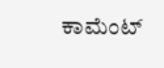ಕಾಮೆಂಟ್‌‌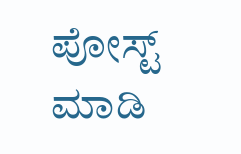ಪೋಸ್ಟ್‌ ಮಾಡಿ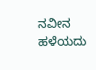ನವೀನ ಹಳೆಯದು